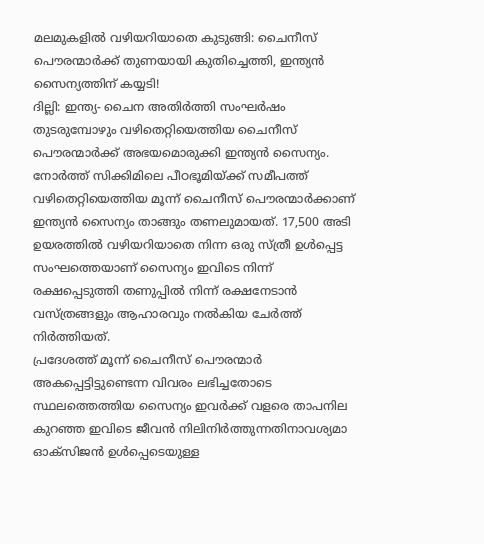മലമുകളിൽ വഴിയറിയാതെ കുടുങ്ങി: ചൈനീസ് പൌരന്മാർക്ക് തുണയായി കുതിച്ചെത്തി, ഇന്ത്യൻ സൈന്യത്തിന് കയ്യടി!
ദില്ലി: ഇന്ത്യ- ചൈന അതിർത്തി സംഘർഷം തുടരുമ്പോഴും വഴിതെറ്റിയെത്തിയ ചൈനീസ് പൌരന്മാർക്ക് അഭയമൊരുക്കി ഇന്ത്യൻ സൈന്യം. നോർത്ത് സിക്കിമിലെ പീഠഭൂമിയ്ക്ക് സമീപത്ത് വഴിതെറ്റിയെത്തിയ മൂന്ന് ചൈനീസ് പൌരന്മാർക്കാണ് ഇന്ത്യൻ സൈന്യം താങ്ങും തണലുമായത്. 17,500 അടി ഉയരത്തിൽ വഴിയറിയാതെ നിന്ന ഒരു സ്ത്രീ ഉൾപ്പെട്ട സംഘത്തെയാണ് സൈന്യം ഇവിടെ നിന്ന് രക്ഷപ്പെടുത്തി തണുപ്പിൽ നിന്ന് രക്ഷനേടാൻ വസ്ത്രങ്ങളും ആഹാരവും നൽകിയ ചേർത്ത് നിർത്തിയത്.
പ്രദേശത്ത് മൂന്ന് ചൈനീസ് പൌരന്മാർ അകപ്പെട്ടിട്ടുണ്ടെന്ന വിവരം ലഭിച്ചതോടെ സ്ഥലത്തെത്തിയ സൈന്യം ഇവർക്ക് വളരെ താപനില കുറഞ്ഞ ഇവിടെ ജീവൻ നിലിനിർത്തുന്നതിനാവശ്യമാ ഓക്സിജൻ ഉൾപ്പെടെയുള്ള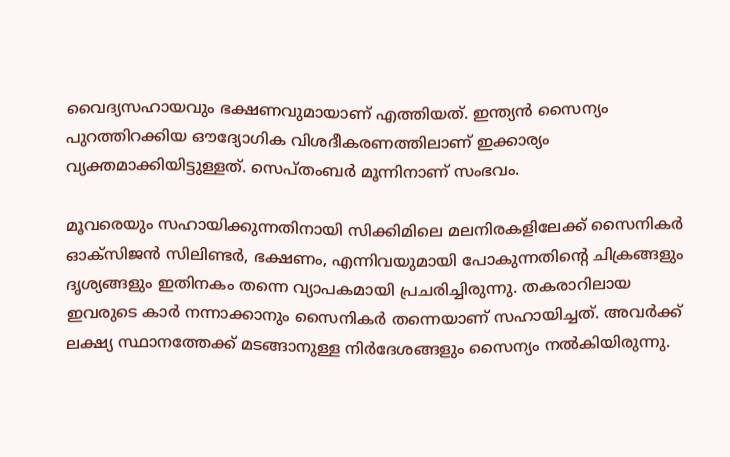വൈദ്യസഹായവും ഭക്ഷണവുമായാണ് എത്തിയത്. ഇന്ത്യൻ സൈന്യം പുറത്തിറക്കിയ ഔദ്യോഗിക വിശദീകരണത്തിലാണ് ഇക്കാര്യം വ്യക്തമാക്കിയിട്ടുള്ളത്. സെപ്തംബർ മൂന്നിനാണ് സംഭവം.

മൂവരെയും സഹായിക്കുന്നതിനായി സിക്കിമിലെ മലനിരകളിലേക്ക് സൈനികർ ഓക്സിജൻ സിലിണ്ടർ, ഭക്ഷണം, എന്നിവയുമായി പോകുന്നതിന്റെ ചിക്രങ്ങളും ദൃശ്യങ്ങളും ഇതിനകം തന്നെ വ്യാപകമായി പ്രചരിച്ചിരുന്നു. തകരാറിലായ ഇവരുടെ കാർ നന്നാക്കാനും സൈനികർ തന്നെയാണ് സഹായിച്ചത്. അവർക്ക് ലക്ഷ്യ സ്ഥാനത്തേക്ക് മടങ്ങാനുള്ള നിർദേശങ്ങളും സൈന്യം നൽകിയിരുന്നു.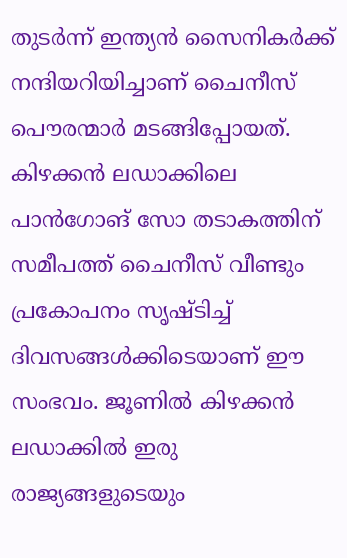തുടർന്ന് ഇന്ത്യൻ സൈനികർക്ക് നന്ദിയറിയിച്ചാണ് ചൈനീസ് പൌരന്മാർ മടങ്ങിപ്പോയത്.
കിഴക്കൻ ലഡാക്കിലെ പാൻഗോങ് സോ തടാകത്തിന് സമീപത്ത് ചൈനീസ് വീണ്ടും പ്രകോപനം സൃഷ്ടിച്ച് ദിവസങ്ങൾക്കിടെയാണ് ഈ സംഭവം. ജൂണിൽ കിഴക്കൻ ലഡാക്കിൽ ഇരു രാജ്യങ്ങളുടെയും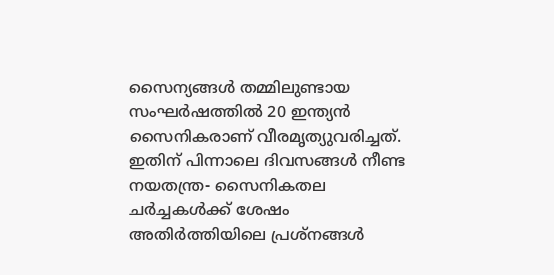സൈന്യങ്ങൾ തമ്മിലുണ്ടായ സംഘർഷത്തിൽ 20 ഇന്ത്യൻ സൈനികരാണ് വീരമൃത്യുവരിച്ചത്. ഇതിന് പിന്നാലെ ദിവസങ്ങൾ നീണ്ട നയതന്ത്ര- സൈനികതല ചർച്ചകൾക്ക് ശേഷം അതിർത്തിയിലെ പ്രശ്നങ്ങൾ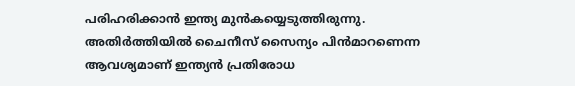പരിഹരിക്കാൻ ഇന്ത്യ മുൻകയ്യെടുത്തിരുന്നു. അതിർത്തിയിൽ ചൈനീസ് സൈന്യം പിൻമാറണെന്ന ആവശ്യമാണ് ഇന്ത്യൻ പ്രതിരോധ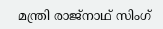മന്ത്രി രാജ്നാഥ് സിംഗ്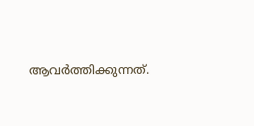ആവർത്തിക്കുന്നത്.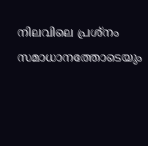നിലവിലെ പ്രശ്നം സമാധാനത്തോടെയും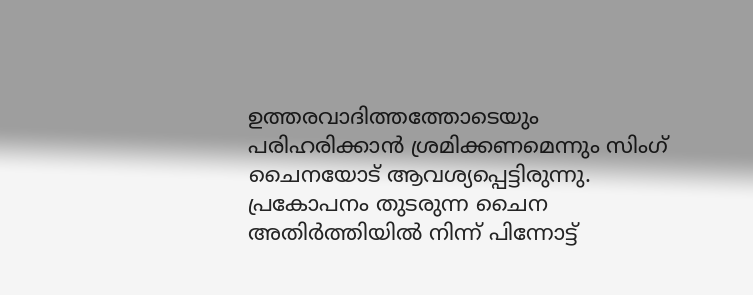ഉത്തരവാദിത്തത്തോടെയും പരിഹരിക്കാൻ ശ്രമിക്കണമെന്നും സിംഗ് ചൈനയോട് ആവശ്യപ്പെട്ടിരുന്നു. പ്രകോപനം തുടരുന്ന ചൈന അതിർത്തിയിൽ നിന്ന് പിന്നോട്ട്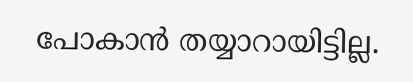പോകാൻ തയ്യാറായിട്ടില്ല.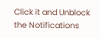Click it and Unblock the Notifications